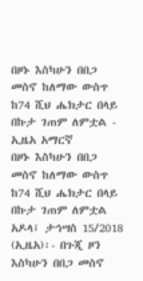በዞኑ እስካሁን በበጋ መስኖ ከለማው ውስጥ ከ74 ሺህ ሔክታር በላይ በኩታ ገጠም ለምቷል - ኢዜአ አማርኛ
በዞኑ እስካሁን በበጋ መስኖ ከለማው ውስጥ ከ74 ሺህ ሔክታር በላይ በኩታ ገጠም ለምቷል
አዶላ፤ ታኅሣስ 15/2018 (ኢዜአ)፡- በጉጂ ዞን እስካሁን በበጋ መስኖ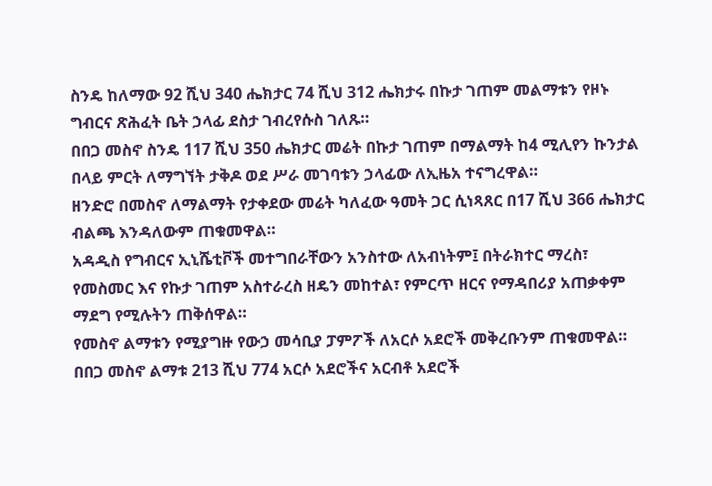ስንዴ ከለማው 92 ሺህ 340 ሔክታር 74 ሺህ 312 ሔክታሩ በኩታ ገጠም መልማቱን የዞኑ ግብርና ጽሕፈት ቤት ኃላፊ ደስታ ገብረየሱስ ገለጹ።
በበጋ መስኖ ስንዴ 117 ሺህ 350 ሔክታር መሬት በኩታ ገጠም በማልማት ከ4 ሚሊየን ኩንታል በላይ ምርት ለማግኘት ታቅዶ ወደ ሥራ መገባቱን ኃላፊው ለኢዜአ ተናግረዋል።
ዘንድሮ በመስኖ ለማልማት የታቀደው መሬት ካለፈው ዓመት ጋር ሲነጻጸር በ17 ሺህ 366 ሔክታር ብልጫ እንዳለውም ጠቁመዋል።
አዳዲስ የግብርና ኢኒሼቲቮች መተግበራቸውን አንስተው ለአብነትም፤ በትራክተር ማረስ፣ የመስመር እና የኩታ ገጠም አስተራረስ ዘዴን መከተል፣ የምርጥ ዘርና የማዳበሪያ አጠቃቀም ማደግ የሚሉትን ጠቅሰዋል።
የመስኖ ልማቱን የሚያግዙ የውኃ መሳቢያ ፓምፖች ለአርሶ አደሮች መቅረቡንም ጠቁመዋል።
በበጋ መስኖ ልማቱ 213 ሺህ 774 አርሶ አደሮችና አርብቶ አደሮች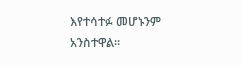እየተሳተፉ መሆኑንም አንስተዋል።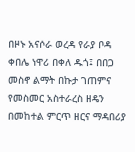በዞኑ አናሶራ ወረዳ የራያ ቦዳ ቀበሌ ነዋሪ በቀለ ዱጎ፤ በበጋ መስኖ ልማት በኩታ ገጠምና የመስመር አስተራረስ ዘዴን በመከተል ምርጥ ዘርና ማዳበሪያ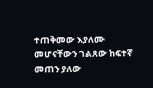ተጠቅመው እያለሙ መሆናቸውን ገልጸው ከፍተኛ መጠን ያለው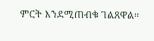ምርት እንደሚጠብቁ ገልጸዋል።